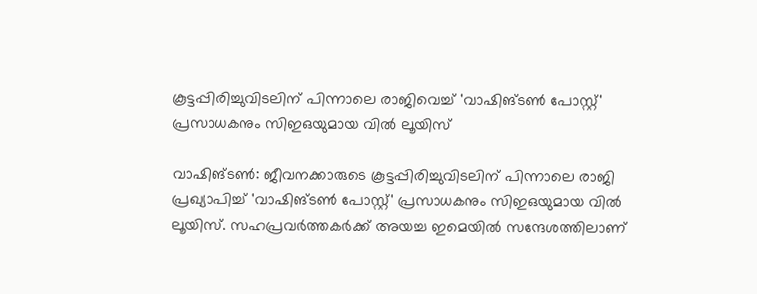കൂട്ടപ്പിരിച്ചുവിടലിന് പിന്നാലെ രാജിവെച്ച് 'വാഷിങ്ടൺ പോസ്റ്റ്' പ്രസാധകനും സിഇഒയുമായ വിൽ ലൂയിസ്

വാഷിങ്ടൺ: ജീവനക്കാരുടെ കൂട്ടപ്പിരിച്ചുവിടലിന് പിന്നാലെ രാജി പ്രഖ്യാപിച്ച് 'വാഷിങ്ടൺ പോസ്റ്റ്' പ്രസാധകനും സിഇഒയുമായ വിൽ ലൂയിസ്. സഹപ്രവർത്തകർക്ക് അയച്ച ഇമെയിൽ സന്ദേശത്തിലാണ്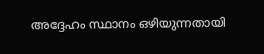അദ്ദേഹം സ്ഥാനം ഒഴിയുന്നതായി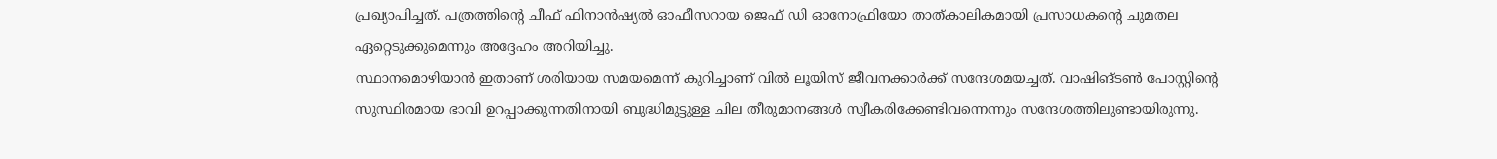പ്രഖ്യാപിച്ചത്. പത്രത്തിന്റെ ചീഫ് ഫിനാൻഷ്യൽ ഓഫീസറായ ജെഫ് ഡി ഓനോഫ്രിയോ താത്കാലികമായി പ്രസാധകന്റെ ചുമതല ഏറ്റെടുക്കുമെന്നും അദ്ദേഹം അറിയിച്ചു.
സ്ഥാനമൊഴിയാൻ ഇതാണ് ശരിയായ സമയമെന്ന് കുറിച്ചാണ് വിൽ ലൂയിസ് ജീവനക്കാർക്ക് സന്ദേശമയച്ചത്. വാഷിങ്ടൺ പോസ്റ്റിന്റെ സുസ്ഥിരമായ ഭാവി ഉറപ്പാക്കുന്നതിനായി ബുദ്ധിമുട്ടുള്ള ചില തീരുമാനങ്ങൾ സ്വീകരിക്കേണ്ടിവന്നെന്നും സന്ദേശത്തിലുണ്ടായിരുന്നു.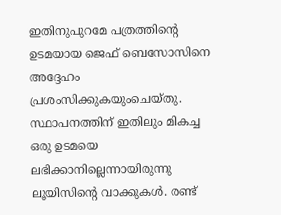ഇതിനുപുറമേ പത്രത്തിന്റെ ഉടമയായ ജെഫ് ബെസോസിനെ അദ്ദേഹം പ്രശംസിക്കുകയുംചെയ്തു. സ്ഥാപനത്തിന് ഇതിലും മികച്ച ഒരു ഉടമയെ ലഭിക്കാനില്ലെന്നായിരുന്നു ലൂയിസിന്റെ വാക്കുകൾ. രണ്ട്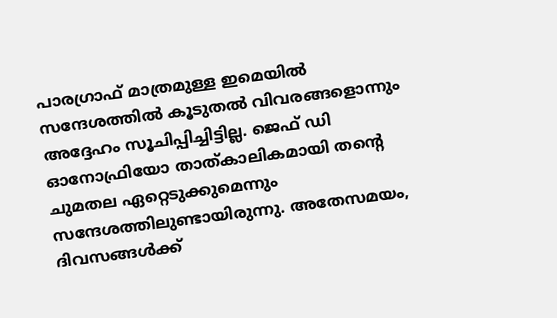പാരഗ്രാഫ് മാത്രമുള്ള ഇമെയിൽ സന്ദേശത്തിൽ കൂടുതൽ വിവരങ്ങളൊന്നും അദ്ദേഹം സൂചിപ്പിച്ചിട്ടില്ല. ജെഫ് ഡി ഓനോഫ്രിയോ താത്കാലികമായി തന്റെ ചുമതല ഏറ്റെടുക്കുമെന്നും സന്ദേശത്തിലുണ്ടായിരുന്നു. അതേസമയം, ദിവസങ്ങൾക്ക്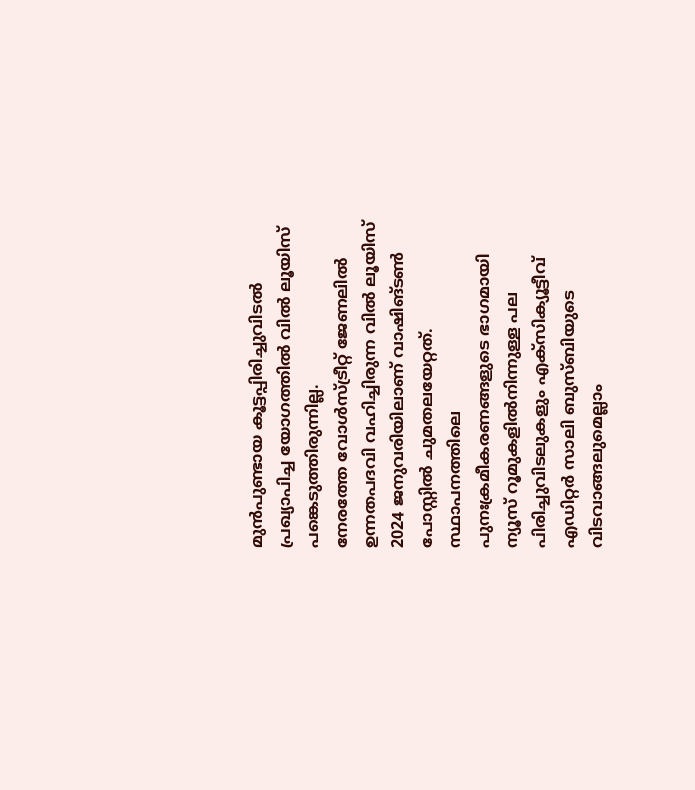മുൻപുണ്ടായ കൂട്ടപ്പിരിച്ചുവിടൽ പ്രഖ്യാപിച്ച യോഗത്തിൽ വിൽ ലൂയിസ് പങ്കെടുത്തിരുന്നില്ല.
നേരത്തേ വോൾസ്ട്രീറ്റ് ജേണലിൽ ഉന്നതപദവി വഹിച്ചിരുന്ന വിൽ ലൂയിസ് 2024 ജനുവരിയിലാണ് വാഷിങ്ടൺ പോസ്റ്റിൽ ചുമതലയേറ്റത്. സ്ഥാപനത്തിലെ പുനഃക്രമീകരണങ്ങളുടെ ഭാഗമായി ന്യൂസ് റൂമുകളിൽനിന്നുള്ള പല പിരിച്ചുവിടലുകളും എക്സിക്യൂട്ടീവ് എഡിറ്റർ സാലി ബുസ്ബിയുടെ വിടവാങ്ങലുമെല്ലാം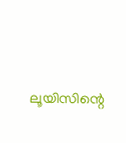ലൂയിസിന്റെ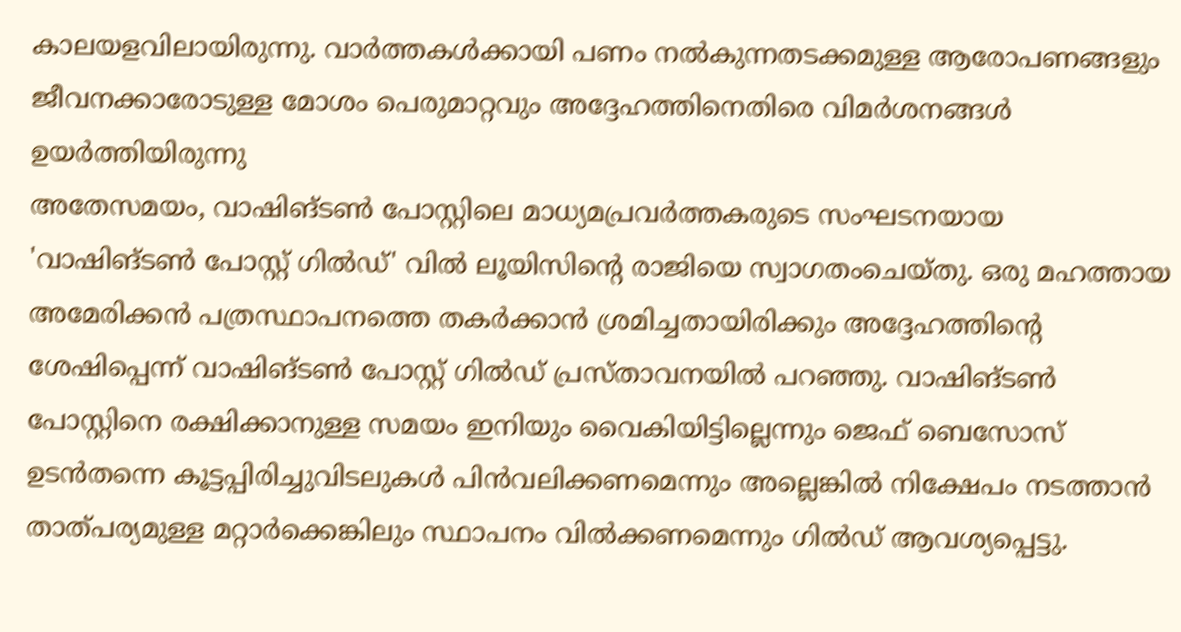കാലയളവിലായിരുന്നു. വാർത്തകൾക്കായി പണം നൽകുന്നതടക്കമുള്ള ആരോപണങ്ങളും ജീവനക്കാരോടുള്ള മോശം പെരുമാറ്റവും അദ്ദേഹത്തിനെതിരെ വിമർശനങ്ങൾ ഉയർത്തിയിരുന്നു
അതേസമയം, വാഷിങ്ടൺ പോസ്റ്റിലെ മാധ്യമപ്രവർത്തകരുടെ സംഘടനയായ 'വാഷിങ്ടൺ പോസ്റ്റ് ഗിൽഡ്' വിൽ ലൂയിസിന്റെ രാജിയെ സ്വാഗതംചെയ്തു. ഒരു മഹത്തായ അമേരിക്കൻ പത്രസ്ഥാപനത്തെ തകർക്കാൻ ശ്രമിച്ചതായിരിക്കും അദ്ദേഹത്തിന്റെ ശേഷിപ്പെന്ന് വാഷിങ്ടൺ പോസ്റ്റ് ഗിൽഡ് പ്രസ്താവനയിൽ പറഞ്ഞു. വാഷിങ്ടൺ പോസ്റ്റിനെ രക്ഷിക്കാനുള്ള സമയം ഇനിയും വൈകിയിട്ടില്ലെന്നും ജെഫ് ബെസോസ് ഉടൻതന്നെ കൂട്ടപ്പിരിച്ചുവിടലുകൾ പിൻവലിക്കണമെന്നും അല്ലെങ്കിൽ നിക്ഷേപം നടത്താൻ താത്പര്യമുള്ള മറ്റാർക്കെങ്കിലും സ്ഥാപനം വിൽക്കണമെന്നും ഗിൽഡ് ആവശ്യപ്പെട്ടു.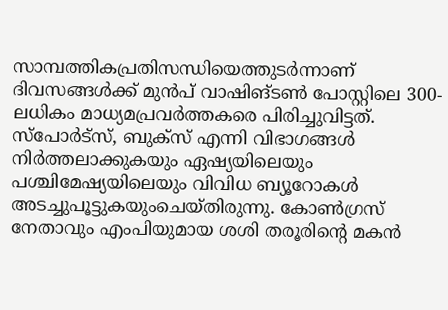സാമ്പത്തികപ്രതിസന്ധിയെത്തുടർന്നാണ് ദിവസങ്ങൾക്ക് മുൻപ് വാഷിങ്ടൺ പോസ്റ്റിലെ 300-ലധികം മാധ്യമപ്രവർത്തകരെ പിരിച്ചുവിട്ടത്. സ്പോർട്സ്, ബുക്സ് എന്നി വിഭാഗങ്ങൾ നിർത്തലാക്കുകയും ഏഷ്യയിലെയും പശ്ചിമേഷ്യയിലെയും വിവിധ ബ്യൂറോകൾ അടച്ചുപൂട്ടുകയുംചെയ്തിരുന്നു. കോൺഗ്രസ് നേതാവും എംപിയുമായ ശശി തരൂരിന്റെ മകൻ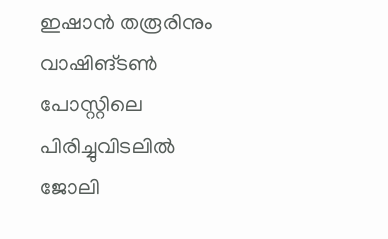ഇഷാൻ തരൂരിനും വാഷിങ്ടൺ പോസ്റ്റിലെ പിരിച്ചുവിടലിൽ ജോലി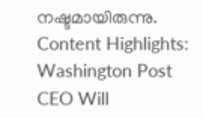നഷ്ടമായിരുന്നു.
Content Highlights: Washington Post CEO Will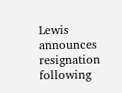Lewis announces resignation following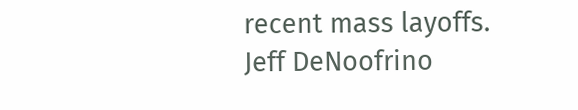recent mass layoffs. Jeff DeNoofrino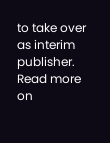to take over as interim publisher. Read more on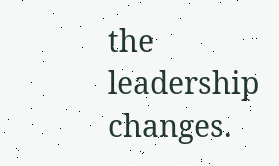the leadership changes.